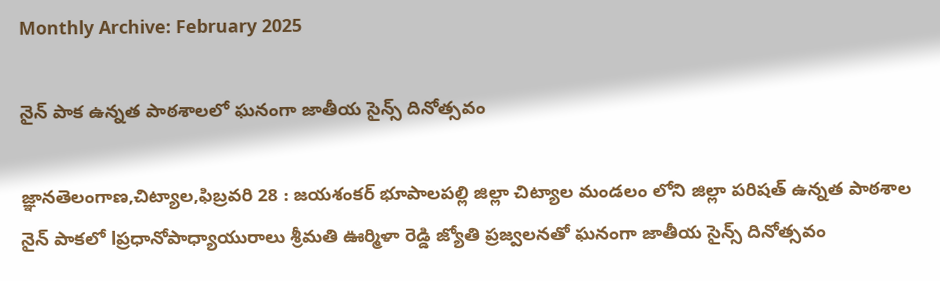Monthly Archive: February 2025

నైన్ పాక ఉన్నత పాఠశాలలో ఘనంగా జాతీయ సైన్స్ దినోత్సవం

జ్ఞానతెలంగాణ,చిట్యాల,ఫిబ్రవరి 28 : జయశంకర్ భూపాలపల్లి జిల్లా చిట్యాల మండలం లోని జిల్లా పరిషత్ ఉన్నత పాఠశాల నైన్ పాకలో lప్రధానోపాధ్యాయురాలు శ్రీమతి ఊర్మిళా రెడ్డి జ్యోతి ప్రజ్వలనతో ఘనంగా జాతీయ సైన్స్ దినోత్సవం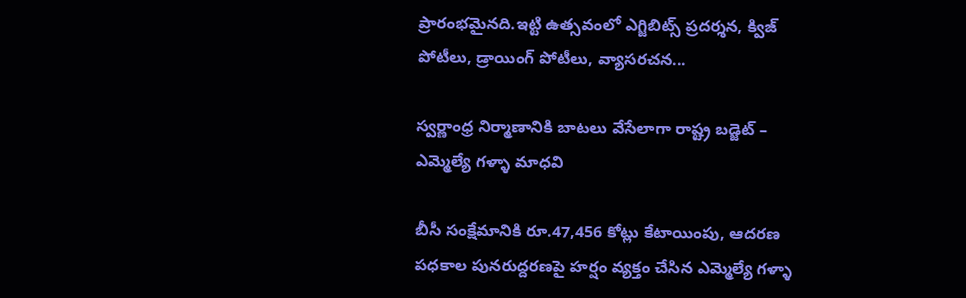ప్రారంభమైనది.ఇట్టి ఉత్సవంలో ఎగ్జిబిట్స్ ప్రదర్శన, క్విజ్ పోటీలు, డ్రాయింగ్ పోటీలు, వ్యాసరచన...

స్వర్ణాంధ్ర నిర్మాణానికి బాటలు వేసేలాగా రాష్ట్ర బడ్జెట్ – ఎమ్మెల్యే గళ్ళా మాధవి

బీసీ సంక్షేమానికి రూ.47,456 కోట్లు కేటాయింపు, ఆదరణ పధకాల పునరుద్దరణపై హర్షం వ్యక్తం చేసిన ఎమ్మెల్యే గళ్ళా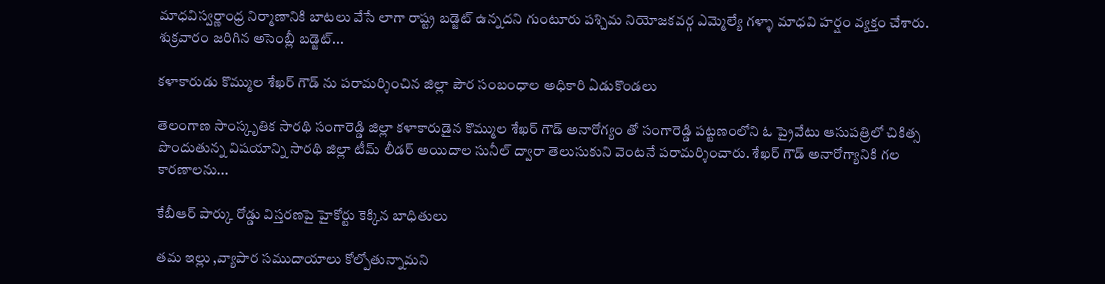మాధవిస్వర్ణాంధ్ర నిర్మాణానికి బాటలు వేసే లాగా రాష్ట్ర బడ్జెట్ ఉన్నదని గుంటూరు పశ్చిమ నియోజకవర్గ ఎమ్మెల్యే గళ్ళా మాధవి హర్షం వ్యక్తం చేశారు. శుక్రవారం జరిగిన అసెంబ్లీ బడ్జెట్...

కళాకారుడు కొమ్ముల శేఖర్ గౌడ్ ను పరామర్శించిన జిల్లా పౌర సంబంధాల అధికారి ఏడుకొండలు

తెలంగాణ సాంస్కృతిక సారథి సంగారెడ్డి జిల్లా కళాకారుడైన కొమ్ముల శేఖర్ గౌడ్ అనారోగ్యం తో సంగారెడ్డి పట్టణంలోని ఓ ప్రైవేటు ఆసుపత్రిలో చికిత్స పొందుతున్న విషయాన్ని సారథి జిల్లా టీమ్ లీడర్ అయిదాల సునీల్ ద్వారా తెలుసుకుని వెంటనే పరామర్శించారు. శేఖర్ గౌడ్ అనారోగ్యానికి గల కారణాలను...

కేబీఆర్‌ పార్కు రోడ్డు విస్తరణపై హైకోర్టు కెక్కిన బాధితులు

తమ ఇల్లు ,వ్యాపార సముదాయాలు కోల్పోతున్నామని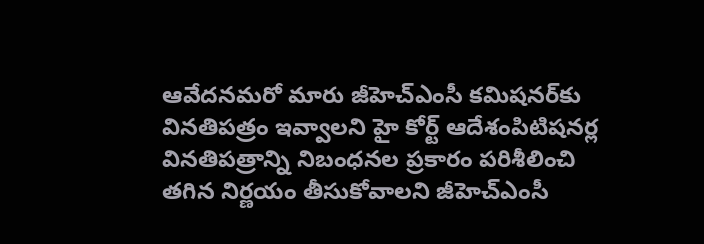ఆవేదనమరో మారు జీహెచ్‌ఎంసీ కమిషనర్‌కు వినతిపత్రం ఇవ్వాలని హై కోర్ట్ ఆదేశంపిటిషనర్ల వినతిపత్రాన్ని నిబంధనల ప్రకారం పరిశీలించి తగిన నిర్ణయం తీసుకోవాలని జీహెచ్‌ఎంసీ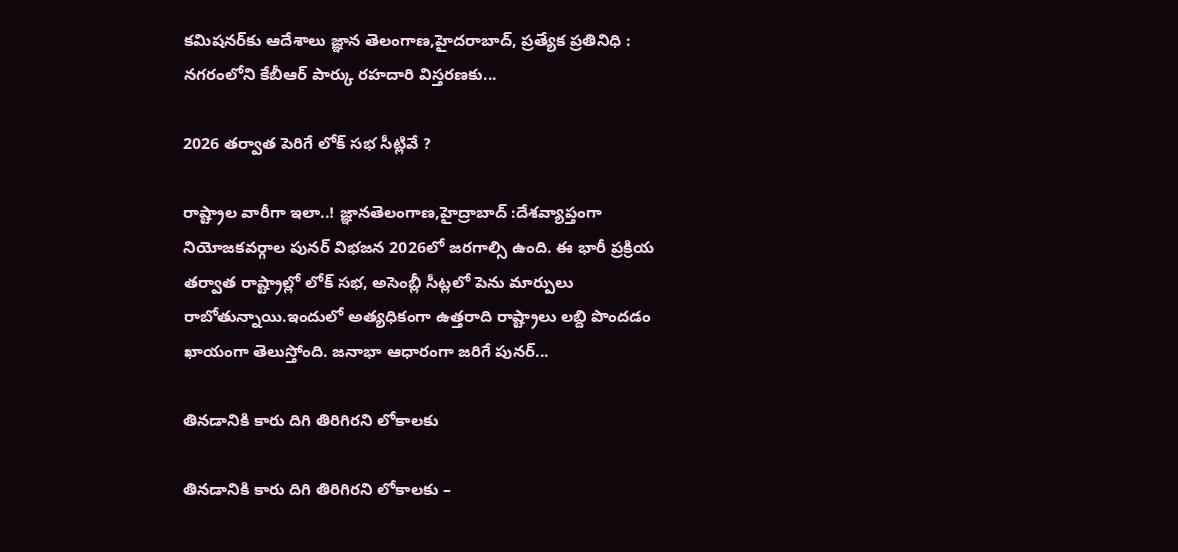కమిషనర్‌కు ఆదేశాలు జ్ఞాన తెలంగాణ,హైదరాబాద్, ప్రత్యేక ప్రతినిధి : నగరంలోని కేబీఆర్‌ పార్కు రహదారి విస్తరణకు...

2026 తర్వాత పెరిగే లోక్ సభ సీట్లివే ?

రాష్ట్రాల వారీగా ఇలా..! జ్ఞానతెలంగాణ,హైద్రాబాద్ :దేశవ్యాప్తంగా నియోజకవర్గాల పునర్ విభజన 2026లో జరగాల్సి ఉంది. ఈ భారీ ప్రక్రియ తర్వాత రాష్ట్రాల్లో లోక్ సభ, అసెంబ్లీ సీట్లలో పెను మార్పులు రాబోతున్నాయి.ఇందులో అత్యధికంగా ఉత్తరాది రాష్ట్రాలు లబ్ది పొందడం ఖాయంగా తెలుస్తోంది. జనాభా ఆధారంగా జరిగే పునర్...

తినడానికి కారు దిగి తిరిగిరని లోకాలకు

తినడానికి కారు దిగి తిరిగిరని లోకాలకు –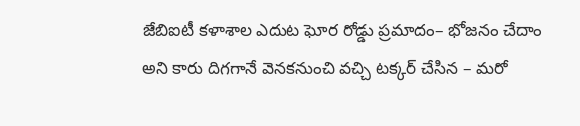జేబిఐటీ కళాశాల ఎదుట ఘోర రోడ్డు ప్రమాదం– భోజనం చేదాం అని కారు దిగగానే వెనకనుంచి వచ్చి టక్కర్ చేసిన – మరో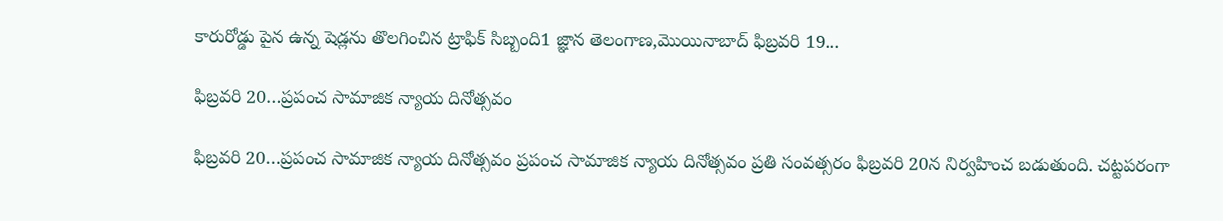కారురోడ్డు పైన ఉన్న షెడ్లను తొలగించిన ట్రాఫిక్ సిబ్బంది1 జ్ఞాన తెలంగాణ,మొయినాబాద్ ఫిబ్రవరి 19...

ఫిబ్రవరి 20…ప్రపంచ సామాజిక న్యాయ దినోత్సవం

ఫిబ్రవరి 20…ప్రపంచ సామాజిక న్యాయ దినోత్సవం ప్రపంచ సామాజిక న్యాయ దినోత్సవం ప్రతి సంవత్సరం ఫిబ్రవరి 20న నిర్వహించ బడుతుంది. చట్టపరంగా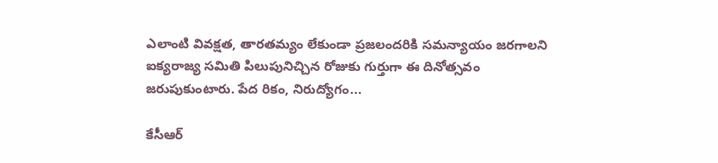ఎలాంటి వివక్షత, తారతమ్యం లేకుండా ప్రజలందరికి సమన్యాయం జరగాలని ఐక్యరాజ్య సమితి పిలుపునిచ్చిన రోజుకు గుర్తుగా ఈ దినోత్సవం జరుపుకుంటారు. పేద రికం, నిరుద్యోగం...

కేసీఆర్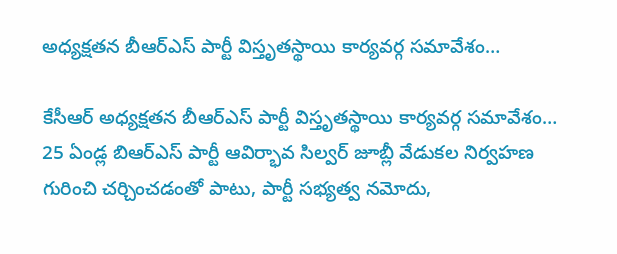అధ్యక్షతన బీఆర్ఎస్ పార్టీ విస్తృతస్థాయి కార్యవర్గ సమావేశం…

కేసీఆర్ అధ్యక్షతన బీఆర్ఎస్ పార్టీ విస్తృతస్థాయి కార్యవర్గ సమావేశం… 25 ఏండ్ల బిఆర్ఎస్ పార్టీ ఆవిర్భావ సిల్వర్ జూబ్లీ వేడుకల నిర్వహణ గురించి చర్చించడంతో పాటు, పార్టీ సభ్యత్వ నమోదు,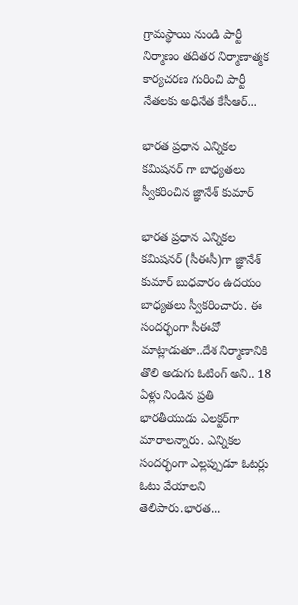గ్రామస్థాయి నుండి పార్టీ నిర్మాణం తదితర నిర్మాణాత్మక కార్యచరణ గురించి పార్టీ నేతలకు అధినేత కేసీఆర్...

భారత ప్రధాన ఎన్నికల కమిషనర్ గా బాధ్యతలు స్వీకరించిన జ్ఞానేశ్ కుమార్

భారత ప్రధాన ఎన్నికల కమిషనర్‌ (సీఈసీ)గా జ్ఞానేశ్ కుమార్ బుధవారం ఉదయం బాధ్యతలు స్వీకరించారు. ఈ సందర్భంగా సీఈవో మాట్లాడుతూ..దేశ నిర్మాణానికి తొలి అడుగు ఓటింగ్‌ అని.. 18 ఏళ్లు నిండిన ప్రతి భారతీయుడు ఎలక్టర్‌గా మారాలన్నారు. ఎన్నికల సందర్భంగా ఎల్లప్పుడూ ఓటర్లు ఓటు వేయాలని తెలిపారు.భారత...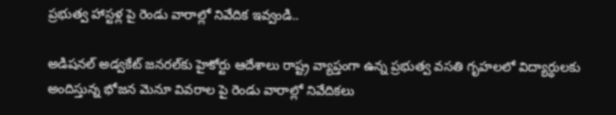ప్రభుత్వ హాస్టళ్ల పై రెండు వారాల్లో నివేదిక ఇవ్వండి..

అడిషనల్ అడ్వకేట్ జనరల్‌కు హైకోర్టు ఆదేశాలు రాష్ట్ర వ్యాప్తంగా ఉన్న ప్రభుత్వ వసతి గృహలలో విద్యార్ధులకు అందిస్తున్న భోజన మెనూ వివరాల పై రెండు వారాల్లో నివేదికలు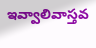ఇవ్వాలివాస్తవ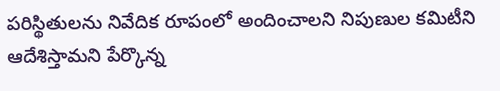పరిస్థితులను నివేదిక రూపంలో అందించాలని నిపుణుల కమిటీని ఆదేశిస్తామని పేర్కొన్న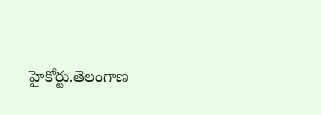హైకోర్టు.తెలంగాణ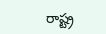రాష్ట్ర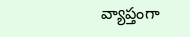వ్యాప్తంగా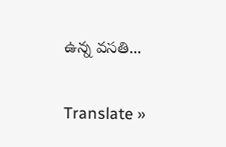ఉన్న వసతి...

Translate »